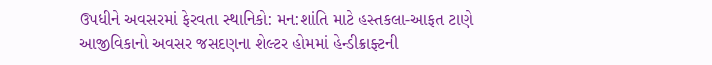ઉપધીને અવસરમાં ફેરવતા સ્થાનિકો: મન:શાંતિ માટે હસ્તકલા-આફત ટાણે આજીવિકાનો અવસર જસદણના શેલ્ટર હોમમાં હેન્ડીક્રાફ્ટની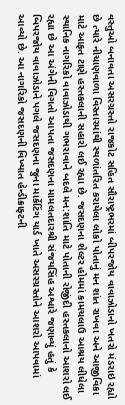વસ્તુઓ બનાવતા અસરગ્રસ્તો રાજકોટ સહિત સૌરાષ્ટ્રભરમાં બીપરજોય વાવાઝોડાનો ખતરો મંડરાઇ રહ્યો છે ત્યારે નીચાણવાળા વિસ્તારમાંથી સ્થળાંતરિત કરાયેલા લોકો પોતાનું મન શાંત રાખવા અને આજીવિકા માટે આફત ટાણે હસ્તકલાની સહારો લઈ રહ્યા છે. જસદણના શેલ્ટર હોમમાં કામચલાઉ આશ્રય લીધેલા સ્થાનિક નાગરિકો વાવાઝોડાથી ગભરાવાને બદલે મન:શાંતિ માટે પોતાની રોજીંદી હસ્તકલાનો આશરો લઈ રહ્યા છે આ અંગેની વિગતો આપતા જસદણના મામલતદારશ્રી સંજયસિંહ અશ્વારે જણાવ્યું હતું કે બિપરજોય વાવાઝોડાને પગલે જસદણના જુના માર્કેટિંગ યાર્ડ ખાતે અસરગ્રસ્તોને આશરો આપવામાં આવ્યો છે. આ નાગરિકો જસદણની વિખ્યાત હેન્ડીક્રાફ્ટની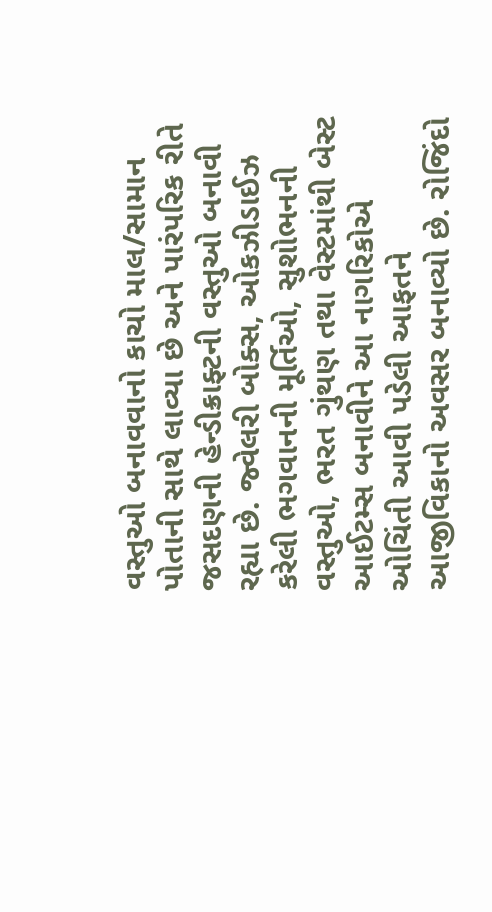વસ્તુઓ બનાવવાનો કાચો માલ/સામાન પોતાની સાથે લાવ્યા છે અને પારંપરિક રીતે જસદણની હેન્ડીક્રાફ્ટની વસ્તુઓ બનાવી રહ્યા છે. જ્વેલરી બોક્સ, ઓકઝીડાઈઝ કરેલી ભગવાનની મૂર્તિઓ, સુશોભનની વસ્તુઓ, ભરત ગુંથણ તથા વેસ્ટમાંથી બેસ્ટ આઈટમ્સ બનાવીને આ નાગરિકોએ ઓચિંતી આવી પડેલી આફતને આજીવિકાનો અવસર બનાવ્યો છે. રોજિંદો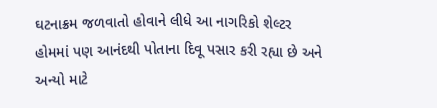ઘટનાક્રમ જળવાતો હોવાને લીધે આ નાગરિકો શેલ્ટર હોમમાં પણ આનંદથી પોતાના દિવૂ પસાર કરી રહ્યા છે અને અન્યો માટે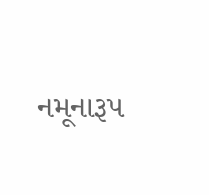નમૂનારૂપ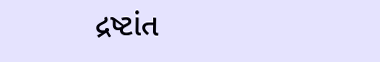દ્રષ્ટાંત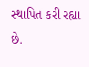સ્થાપિત કરી રહ્યા છે.